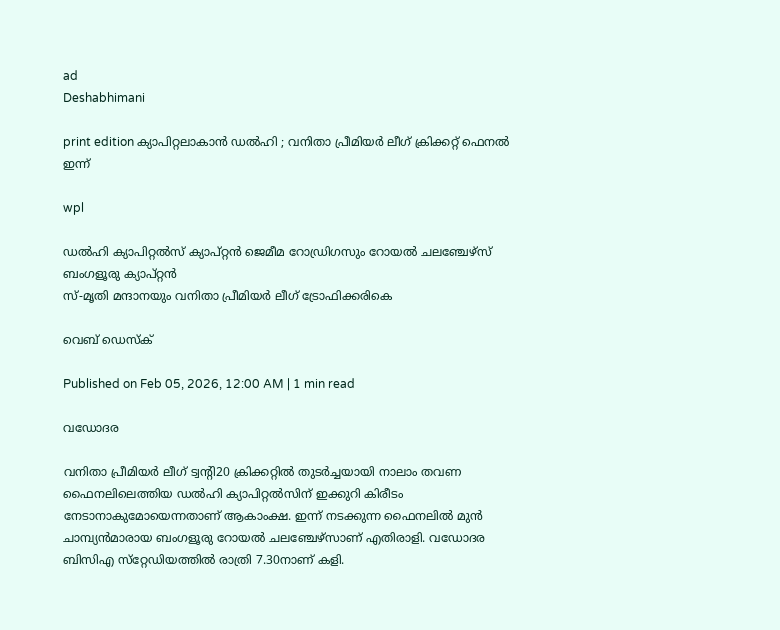ad
Deshabhimani

print edition ക്യാപിറ്റലാകാൻ ഡൽഹി ; വനിതാ പ്രീമിയർ ലീഗ്‌ ക്രിക്കറ്റ് ഫെനൽ ഇന്ന്

wpl

ഡൽഹി ക്യാപിറ്റൽസ് ക്യാപ്റ്റൻ ജെമീമ റോഡ്രിഗസും റോയൽ ചലഞ്ചേഴ്സ് ബംഗളൂരു ക്യാപ്റ്റൻ
സ്-മൃതി മന്ദാനയും വനിതാ പ്രീമിയർ ലീഗ് ട്രോഫിക്കരികെ

വെബ് ഡെസ്ക്

Published on Feb 05, 2026, 12:00 AM | 1 min read

വഡോദര

വനിതാ പ്രീമിയർ ലീഗ്‌ ട്വന്റി20 ക്രിക്കറ്റിൽ തുടർച്ചയായി നാലാം തവണ ഫൈനലിലെത്തിയ ഡൽഹി ക്യാപിറ്റൽസിന്‌ ഇക്കുറി കിരീടം നേടാനാകുമോയെന്നതാണ്‌ ആകാംക്ഷ. ഇന്ന്‌ നടക്കുന്ന ഫൈനലിൽ മുൻ ചാമ്പ്യൻമാരായ ബംഗളൂരു റോയൽ ചലഞ്ചേഴ്‌സാണ്‌ എതിരാളി. വഡോദര ബിസിഎ സ്‌റ്റേഡിയത്തിൽ രാത്രി 7.30നാണ്‌ കളി.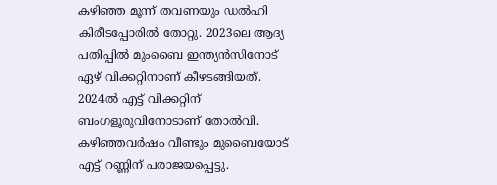കഴിഞ്ഞ മൂന്ന്‌ തവണയും ഡൽഹി കിരീടപ്പോരിൽ തോറ്റു. 2023ലെ ആദ്യ പതിപ്പിൽ മുംബൈ ഇന്ത്യൻസിനോട്‌ ഏഴ്‌ വിക്കറ്റിനാണ്‌ കീഴടങ്ങിയത്‌. 2024ൽ എട്ട്‌ വിക്കറ്റിന്‌ ബംഗളൂരുവിനോടാണ്‌ തോൽവി. കഴിഞ്ഞവർഷം വീണ്ടും മുബൈയോട്‌ എട്ട്‌ റണ്ണിന്‌ പരാജയപ്പെട്ടു.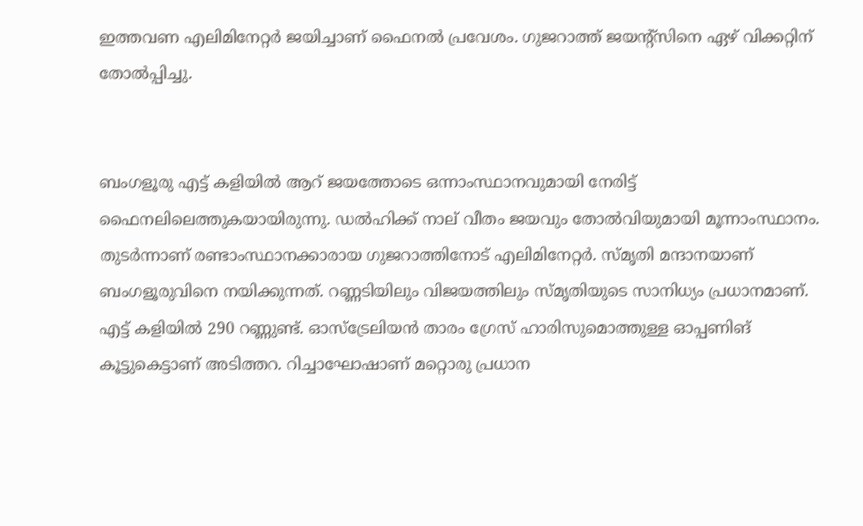ഇത്തവണ എലിമിനേറ്റർ ജയിച്ചാണ്‌ ഫൈനൽ പ്രവേശം. ഗുജറാത്ത്‌ ജയന്റ്‌സിനെ ഏഴ്‌ വിക്കറ്റിന് തോൽപ്പിച്ചു.


ബംഗളൂരു എട്ട്‌ കളിയിൽ ആറ്‌ ജയത്തോടെ ഒന്നാംസ്ഥാനവുമായി നേരിട്ട്‌ ഫൈനലിലെത്തുകയായിരുന്നു. ഡൽഹിക്ക്‌ നാല്‌ വീതം ജയവും തോൽവിയുമായി മൂന്നാംസ്ഥാനം. തുടർന്നാണ്‌ രണ്ടാംസ്ഥാനക്കാരായ ഗുജറാത്തിനോട്‌ എലിമിനേറ്റർ. സ്‌മൃതി മന്ദാനയാണ്‌ ബംഗളൂരുവിനെ നയിക്കുന്നത്‌. റണ്ണടിയിലും വിജയത്തിലും സ്‌മൃതിയുടെ സാനിധ്യം പ്രധാനമാണ്‌. എട്ട്‌ കളിയിൽ 290 റണ്ണുണ്ട്‌. ഓസ്‌ട്രേലിയൻ താരം ഗ്രേസ്‌ ഹാരിസുമൊത്തുള്ള ഓപ്പണിങ് കൂട്ടുകെട്ടാണ്‌ അടിത്തറ. റിച്ചാഘോഷാണ്‌ മറ്റൊരു പ്രധാന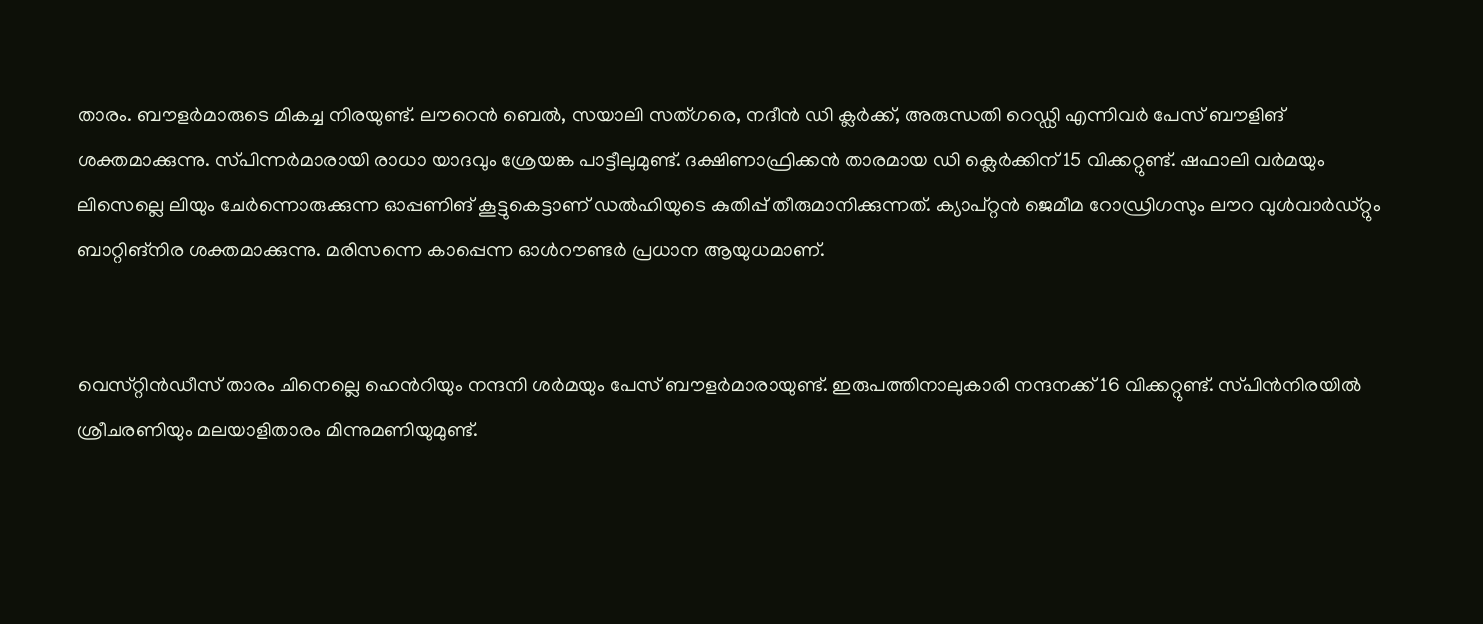താരം. ബ‍ൗളർമാരുടെ മികച്ച നിരയുണ്ട്‌. ല‍ൗറെൻ ബെൽ, സയാലി സത്‌ഗരെ, നദീൻ ഡി ക്ലർക്ക്‌, അരുന്ധതി റെഡ്ഡി എന്നിവർ പേസ്‌ ബ‍ൗളിങ് ശക്തമാക്കുന്നു. സ്‌പിന്നർമാരായി രാധാ യാദവും ശ്രേയങ്ക പാട്ടീലുമുണ്ട്‌. ദക്ഷിണാഫ്രിക്കൻ താരമായ ഡി ക്ലെർക്കിന്‌ 15 വിക്കറ്റുണ്ട്‌. ഷഫാലി വർമയും ലിസെല്ലെ ലിയും ചേർന്നൊരുക്കുന്ന ഓപ്പണിങ് കൂട്ടുകെട്ടാണ്‌ ഡൽഹിയുടെ കുതിപ്പ്‌ തീരുമാനിക്കുന്നത്‌. ക്യാപ്‌റ്റൻ ജെമീമ റോഡ്രിഗസും ല‍ൗറ വുൾവാർഡ്‌റ്റും ബാറ്റിങ്നിര ശക്തമാക്കുന്നു. മരിസന്നെ കാപ്പെന്ന ഓൾറ‍ൗണ്ടർ പ്രധാന ആയുധമാണ്‌.


വെസ്‌റ്റിൻഡീസ്‌ താരം ചിനെല്ലെ ഹെൻറിയും നന്ദനി ശർമയും പേസ്‌ ബ‍ൗളർമാരായുണ്ട്‌. ഇരുപത്തിനാലുകാരി നന്ദനക്ക്‌ 16 വിക്കറ്റുണ്ട്‌. സ്‌പിൻനിരയിൽ ശ്രീചരണിയും മലയാളിതാരം മിന്നുമണിയുമുണ്ട്‌.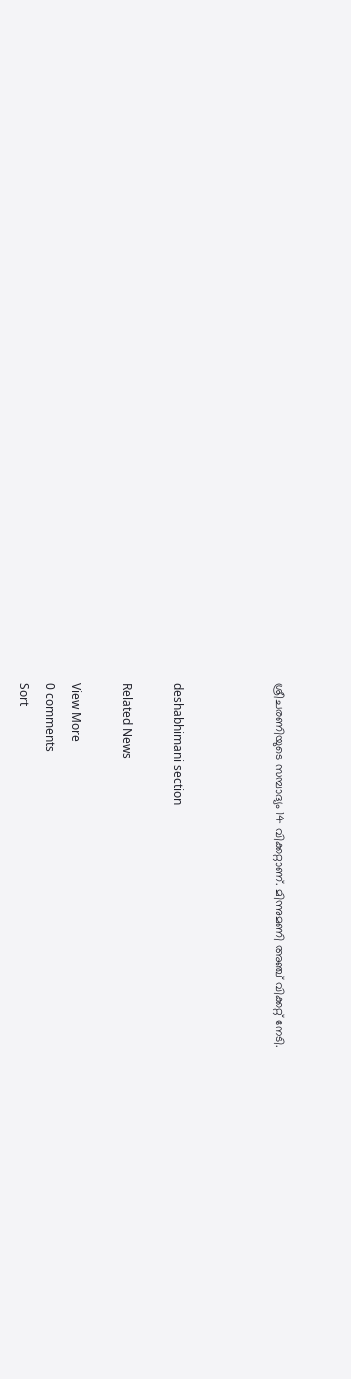ശ്രീചരണിയുടെ സമ്പാദ്യം 14 വിക്കറ്റാണ്‌. മിന്നുമണി അഞ്ച്‌ വിക്കറ്റ്‌ നേടി.



deshabhimani section

Related News

View More
0 comments
Sort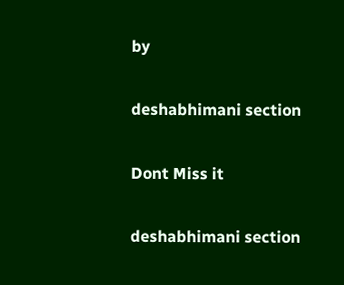by

deshabhimani section

Dont Miss it

deshabhimani section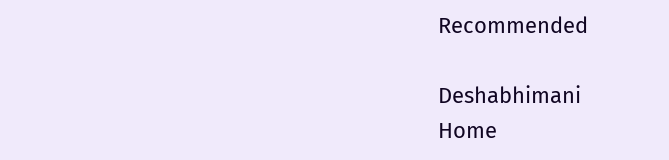Recommended

Deshabhimani
Home